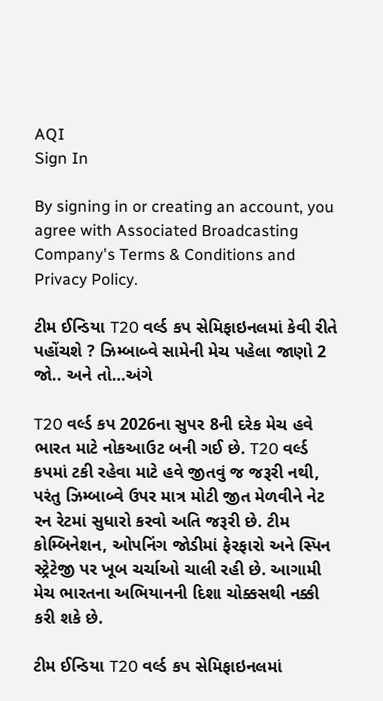AQI
Sign In

By signing in or creating an account, you agree with Associated Broadcasting Company's Terms & Conditions and Privacy Policy.

ટીમ ઈન્ડિયા T20 વર્લ્ડ કપ સેમિફાઇનલમાં કેવી રીતે પહોંચશે ? ઝિમ્બાબ્વે સામેની મેચ પહેલા જાણો 2 જો.. અને તો…અંગે

T20 વર્લ્ડ કપ 2026ના સુપર 8ની દરેક મેચ હવે ભારત માટે નોકઆઉટ બની ગઈ છે. T20 વર્લ્ડ કપમાં ટકી રહેવા માટે હવે જીતવું જ જરૂરી નથી, પરંતુ ઝિમ્બાબ્વે ઉપર માત્ર મોટી જીત મેળવીને નેટ રન રેટમાં સુધારો કરવો અતિ જરૂરી છે. ટીમ કોમ્બિનેશન, ઓપનિંગ જોડીમાં ફેરફારો અને સ્પિન સ્ટ્રેટેજી પર ખૂબ ચર્ચાઓ ચાલી રહી છે. આગામી મેચ ભારતના અભિયાનની દિશા ચોક્કસથી નક્કી કરી શકે છે.

ટીમ ઈન્ડિયા T20 વર્લ્ડ કપ સેમિફાઇનલમાં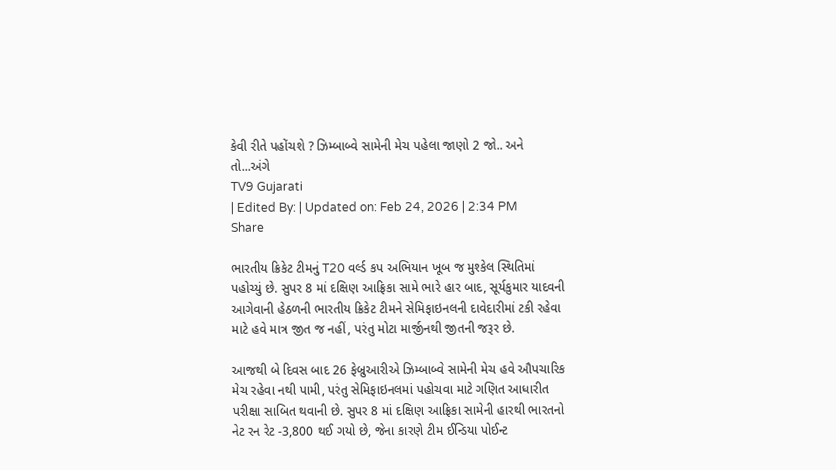કેવી રીતે પહોંચશે ? ઝિમ્બાબ્વે સામેની મેચ પહેલા જાણો 2 જો.. અને તો...અંગે
TV9 Gujarati
| Edited By: | Updated on: Feb 24, 2026 | 2:34 PM
Share

ભારતીય ક્રિકેટ ટીમનું T20 વર્લ્ડ કપ અભિયાન ખૂબ જ મુશ્કેલ સ્થિતિમાં પહોચ્યું છે. સુપર 8 માં દક્ષિણ આફ્રિકા સામે ભારે હાર બાદ, સૂર્યકુમાર યાદવની આગેવાની હેઠળની ભારતીય ક્રિકેટ ટીમને સેમિફાઇનલની દાવેદારીમાં ટકી રહેવા માટે હવે માત્ર જીત જ નહીં, પરંતુ મોટા માર્જીનથી જીતની જરૂર છે.

આજથી બે દિવસ બાદ 26 ફેબ્રુઆરીએ ઝિમ્બાબ્વે સામેની મેચ હવે ઔપચારિક મેચ રહેવા નથી પામી, પરંતુ સેમિફાઇનલમાં પહોચવા માટે ગણિત આધારીત પરીક્ષા સાબિત થવાની છે. સુપર 8 માં દક્ષિણ આફ્રિકા સામેની હારથી ભારતનો નેટ રન રેટ -3,800 થઈ ગયો છે, જેના કારણે ટીમ ઈન્ડિયા પોઈન્ટ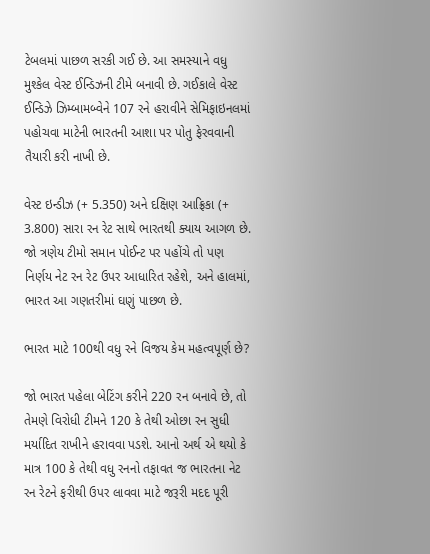ટેબલમાં પાછળ સરકી ગઈ છે. આ સમસ્યાને વધુ મુશ્કેલ વેસ્ટ ઈન્ડિઝની ટીમે બનાવી છે. ગઈકાલે વેસ્ટ ઈન્ડિઝે ઝિમ્બામબ્વેને 107 રને હરાવીને સેમિફાઇનલમાં પહોચવા માટેની ભારતની આશા પર પોતુ ફેરવવાની તૈયારી કરી નાખી છે.

વેસ્ટ ઇન્ડીઝ (+ 5.350) અને દક્ષિણ આફ્રિકા (+ 3.800) સારા રન રેટ સાથે ભારતથી ક્યાય આગળ છે. જો ત્રણેય ટીમો સમાન પોઈન્ટ પર પહોંચે તો પણ નિર્ણય નેટ રન રેટ ઉપર આધારિત રહેશે, અને હાલમાં, ભારત આ ગણતરીમાં ઘણું પાછળ છે.

ભારત માટે 100થી વધુ રને વિજય કેમ મહત્વપૂર્ણ છે?

જો ભારત પહેલા બેટિંગ કરીને 220 રન બનાવે છે, તો તેમણે વિરોધી ટીમને 120 કે તેથી ઓછા રન સુધી મર્યાદિત રાખીને હરાવવા પડશે. આનો અર્થ એ થયો કે માત્ર 100 કે તેથી વધુ રનનો તફાવત જ ભારતના નેટ રન રેટને ફરીથી ઉપર લાવવા માટે જરૂરી મદદ પૂરી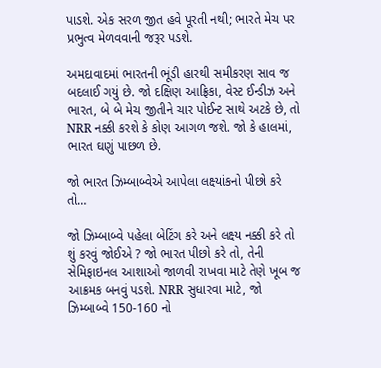પાડશે. એક સરળ જીત હવે પૂરતી નથી; ભારતે મેચ પર પ્રભુત્વ મેળવવાની જરૂર પડશે.

અમદાવાદમાં ભારતની ભૂંડી હારથી સમીકરણ સાવ જ બદલાઈ ગયું છે. જો દક્ષિણ આફ્રિકા, વેસ્ટ ઈન્ડીઝ અને ભારત, બે બે મેચ જીતીને ચાર પોઈન્ટ સાથે અટકે છે, તો NRR નક્કી કરશે કે કોણ આગળ જશે. જો કે હાલમાં, ભારત ઘણું પાછળ છે.

જો ભારત ઝિમ્બાબ્વેએ આપેલા લક્ષ્યાંકનો પીછો કરે તો…

જો ઝિમ્બાબ્વે પહેલા બેટિંગ કરે અને લક્ષ્ય નક્કી કરે તો શું કરવું જોઈએ ? જો ભારત પીછો કરે તો, તેની સેમિફાઇનલ આશાઓ જાળવી રાખવા માટે તેણે ખૂબ જ આક્રમક બનવું પડશે. NRR સુધારવા માટે, જો ઝિમ્બાબ્વે 150-160 નો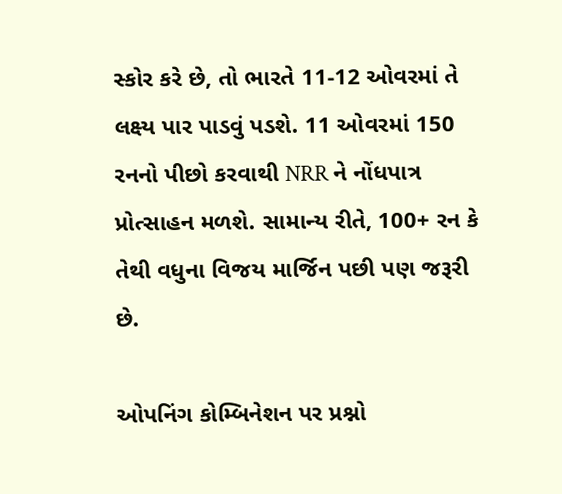સ્કોર કરે છે, તો ભારતે 11-12 ઓવરમાં તે લક્ષ્ય પાર પાડવું પડશે. 11 ઓવરમાં 150 રનનો પીછો કરવાથી NRR ને નોંધપાત્ર પ્રોત્સાહન મળશે. સામાન્ય રીતે, 100+ રન કે તેથી વધુના વિજય માર્જિન પછી પણ જરૂરી છે.

ઓપનિંગ કોમ્બિનેશન પર પ્રશ્નો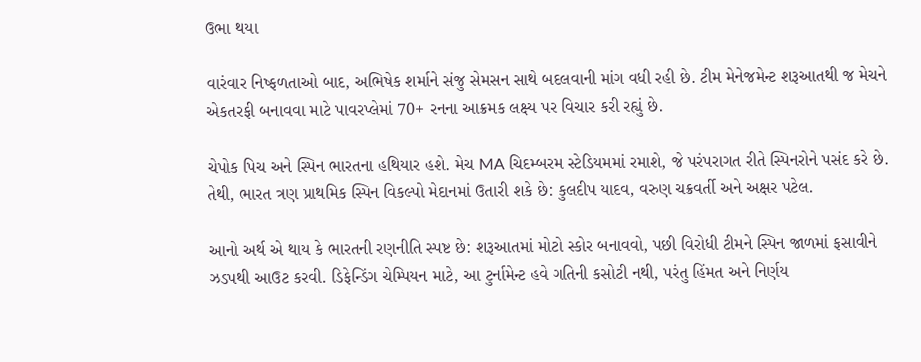ઉભા થયા

વારંવાર નિષ્ફળતાઓ બાદ, અભિષેક શર્માને સંજુ સેમસન સાથે બદલવાની માંગ વધી રહી છે. ટીમ મેનેજમેન્ટ શરૂઆતથી જ મેચને એકતરફી બનાવવા માટે પાવરપ્લેમાં 70+ રનના આક્રમક લક્ષ્ય પર વિચાર કરી રહ્યું છે.

ચેપોક પિચ અને સ્પિન ભારતના હથિયાર હશે. મેચ MA ચિદમ્બરમ સ્ટેડિયમમાં રમાશે, જે પરંપરાગત રીતે સ્પિનરોને પસંદ કરે છે. તેથી, ભારત ત્રણ પ્રાથમિક સ્પિન વિકલ્પો મેદાનમાં ઉતારી શકે છે: કુલદીપ યાદવ, વરુણ ચક્રવર્તી અને અક્ષર પટેલ.

આનો અર્થ એ થાય કે ભારતની રણનીતિ સ્પષ્ટ છે: શરૂઆતમાં મોટો સ્કોર બનાવવો, પછી વિરોધી ટીમને સ્પિન જાળમાં ફસાવીને ઝડપથી આઉટ કરવી. ડિફેન્ડિંગ ચેમ્પિયન માટે, આ ટુર્નામેન્ટ હવે ગતિની કસોટી નથી, પરંતુ હિંમત અને નિર્ણય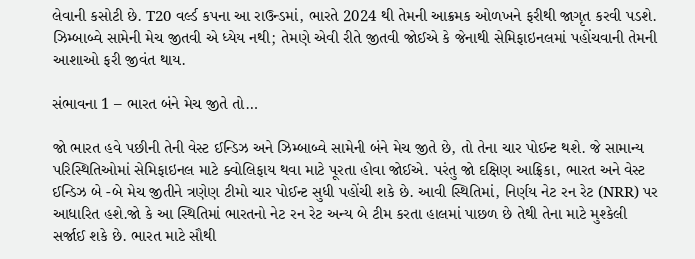લેવાની કસોટી છે. T20 વર્લ્ડ કપના આ રાઉન્ડમાં, ભારતે 2024 થી તેમની આક્રમક ઓળખને ફરીથી જાગૃત કરવી પડશે. ઝિમ્બાબ્વે સામેની મેચ જીતવી એ ધ્યેય નથી; તેમણે એવી રીતે જીતવી જોઈએ કે જેનાથી સેમિફાઇનલમાં પહોંચવાની તેમની આશાઓ ફરી જીવંત થાય.

સંભાવના 1 – ભારત બંને મેચ જીતે તો…

જો ભારત હવે પછીની તેની વેસ્ટ ઈન્ડિઝ અને ઝિમ્બાબ્વે સામેની બંને મેચ જીતે છે, તો તેના ચાર પોઈન્ટ થશે. જે સામાન્ય પરિસ્થિતિઓમાં સેમિફાઇનલ માટે ક્વોલિફાય થવા માટે પૂરતા હોવા જોઈએ. પરંતુ જો દક્ષિણ આફ્રિકા, ભારત અને વેસ્ટ ઈન્ડિઝ બે -બે મેચ જીતીને ત્રણેણ ટીમો ચાર પોઈન્ટ સુધી પહોંચી શકે છે. આવી સ્થિતિમાં, નિર્ણય નેટ રન રેટ (NRR) પર આધારિત હશે.જો કે આ સ્થિતિમાં ભારતનો નેટ રન રેટ અન્ય બે ટીમ કરતા હાલમાં પાછળ છે તેથી તેના માટે મુશ્કેલી સર્જાઈ શકે છે. ભારત માટે સૌથી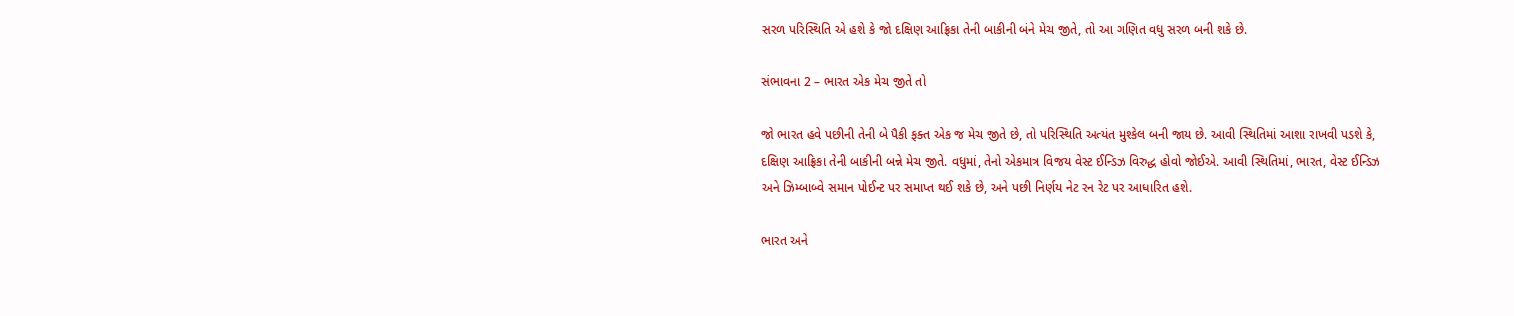સરળ પરિસ્થિતિ એ હશે કે જો દક્ષિણ આફ્રિકા તેની બાકીની બંને મેચ જીતે, તો આ ગણિત વધુ સરળ બની શકે છે.

સંભાવના 2 – ભારત એક મેચ જીતે તો

જો ભારત હવે પછીની તેની બે પૈકી ફક્ત એક જ મેચ જીતે છે, તો પરિસ્થિતિ અત્યંત મુશ્કેલ બની જાય છે. આવી સ્થિતિમાં આશા રાખવી પડશે કે, દક્ષિણ આફ્રિકા તેની બાકીની બન્ને મેચ જીતે. વધુમાં, તેનો એકમાત્ર વિજય વેસ્ટ ઈન્ડિઝ વિરુદ્ધ હોવો જોઈએ. આવી સ્થિતિમાં, ભારત, વેસ્ટ ઈન્ડિઝ અને ઝિમ્બાબ્વે સમાન પોઈન્ટ પર સમાપ્ત થઈ શકે છે, અને પછી નિર્ણય નેટ રન રેટ પર આધારિત હશે.

ભારત અને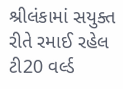શ્રીલંકામાં સયુક્ત રીતે રમાઈ રહેલ ટી20 વર્લ્ડ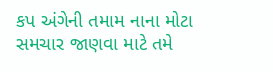કપ અંગેની તમામ નાના મોટા સમચાર જાણવા માટે તમે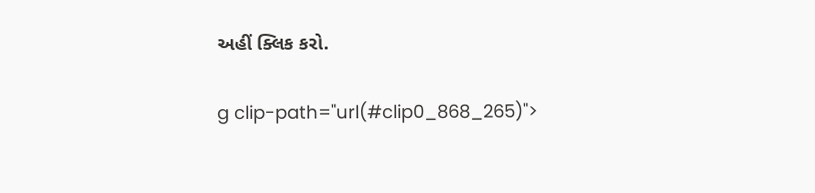અહીં ક્લિક કરો.

g clip-path="url(#clip0_868_265)">